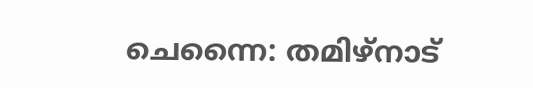ചെന്നൈ: തമിഴ്നാട്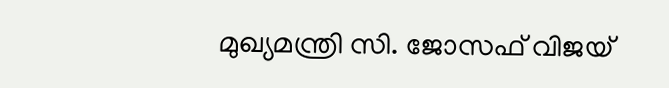മുഖ്യമന്ത്രി സി. ജോസഫ് വിജയ്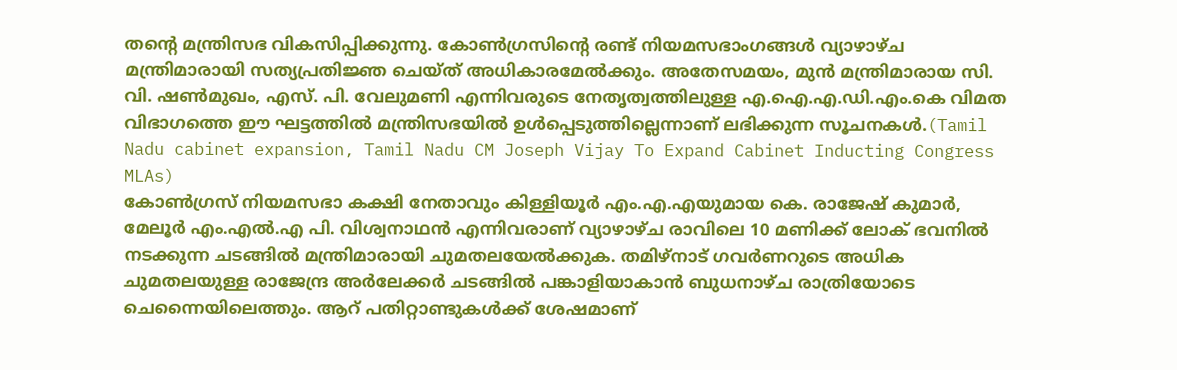തന്റെ മന്ത്രിസഭ വികസിപ്പിക്കുന്നു. കോൺഗ്രസിന്റെ രണ്ട് നിയമസഭാംഗങ്ങൾ വ്യാഴാഴ്ച മന്ത്രിമാരായി സത്യപ്രതിജ്ഞ ചെയ്ത് അധികാരമേൽക്കും. അതേസമയം, മുൻ മന്ത്രിമാരായ സി. വി. ഷൺമുഖം, എസ്. പി. വേലുമണി എന്നിവരുടെ നേതൃത്വത്തിലുള്ള എ.ഐ.എ.ഡി.എം.കെ വിമത വിഭാഗത്തെ ഈ ഘട്ടത്തിൽ മന്ത്രിസഭയിൽ ഉൾപ്പെടുത്തില്ലെന്നാണ് ലഭിക്കുന്ന സൂചനകൾ.(Tamil Nadu cabinet expansion, Tamil Nadu CM Joseph Vijay To Expand Cabinet Inducting Congress MLAs)
കോൺഗ്രസ് നിയമസഭാ കക്ഷി നേതാവും കിള്ളിയൂർ എം.എ.എയുമായ കെ. രാജേഷ് കുമാർ, മേലൂർ എം.എൽ.എ പി. വിശ്വനാഥൻ എന്നിവരാണ് വ്യാഴാഴ്ച രാവിലെ 10 മണിക്ക് ലോക് ഭവനിൽ നടക്കുന്ന ചടങ്ങിൽ മന്ത്രിമാരായി ചുമതലയേൽക്കുക. തമിഴ്നാട് ഗവർണറുടെ അധിക ചുമതലയുള്ള രാജേന്ദ്ര അർലേക്കർ ചടങ്ങിൽ പങ്കാളിയാകാൻ ബുധനാഴ്ച രാത്രിയോടെ ചെന്നൈയിലെത്തും. ആറ് പതിറ്റാണ്ടുകൾക്ക് ശേഷമാണ്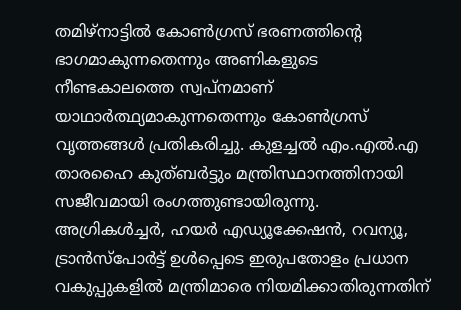തമിഴ്നാട്ടിൽ കോൺഗ്രസ് ഭരണത്തിന്റെ ഭാഗമാകുന്നതെന്നും അണികളുടെ നീണ്ടകാലത്തെ സ്വപ്നമാണ് യാഥാർത്ഥ്യമാകുന്നതെന്നും കോൺഗ്രസ് വൃത്തങ്ങൾ പ്രതികരിച്ചു. കുളച്ചൽ എം.എൽ.എ താരഹൈ കുത്ബർട്ടും മന്ത്രിസ്ഥാനത്തിനായി സജീവമായി രംഗത്തുണ്ടായിരുന്നു.
അഗ്രികൾച്ചർ, ഹയർ എഡ്യൂക്കേഷൻ, റവന്യൂ, ട്രാൻസ്പോർട്ട് ഉൾപ്പെടെ ഇരുപതോളം പ്രധാന വകുപ്പുകളിൽ മന്ത്രിമാരെ നിയമിക്കാതിരുന്നതിന്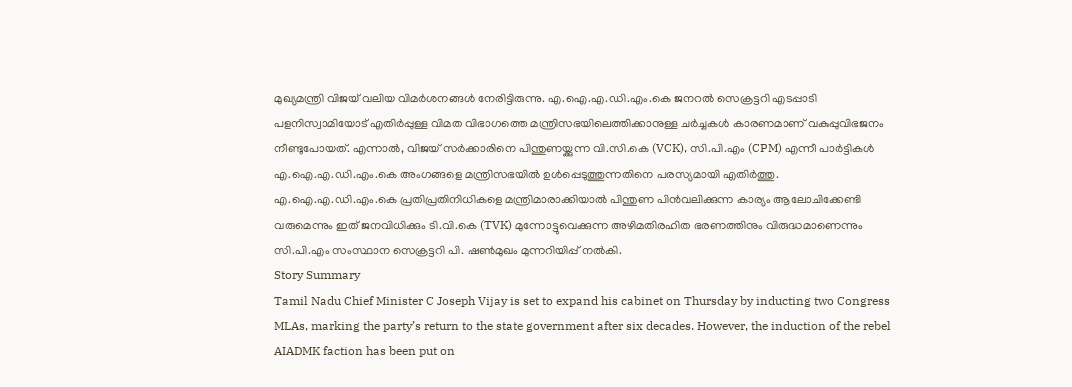മുഖ്യമന്ത്രി വിജയ് വലിയ വിമർശനങ്ങൾ നേരിട്ടിരുന്നു. എ.ഐ.എ.ഡി.എം.കെ ജനറൽ സെക്രട്ടറി എടപ്പാടി പളനിസ്വാമിയോട് എതിർപ്പുള്ള വിമത വിഭാഗത്തെ മന്ത്രിസഭയിലെത്തിക്കാനുള്ള ചർച്ചകൾ കാരണമാണ് വകുപ്പുവിഭജനം നീണ്ടുപോയത്. എന്നാൽ, വിജയ് സർക്കാരിനെ പിന്തുണയ്ക്കുന്ന വി.സി.കെ (VCK), സി.പി.എം (CPM) എന്നീ പാർട്ടികൾ എ.ഐ.എ.ഡി.എം.കെ അംഗങ്ങളെ മന്ത്രിസഭയിൽ ഉൾപ്പെടുത്തുന്നതിനെ പരസ്യമായി എതിർത്തു. എ.ഐ.എ.ഡി.എം.കെ പ്രതിപ്രതിനിധികളെ മന്ത്രിമാരാക്കിയാൽ പിന്തുണ പിൻവലിക്കുന്ന കാര്യം ആലോചിക്കേണ്ടി വരുമെന്നും ഇത് ജനവിധിക്കും ടി.വി.കെ (TVK) മുന്നോട്ടുവെക്കുന്ന അഴിമതിരഹിത ഭരണത്തിനും വിരുദ്ധമാണെന്നും സി.പി.എം സംസ്ഥാന സെക്രട്ടറി പി. ഷൺമുഖം മുന്നറിയിപ്പ് നൽകി.
Story Summary
Tamil Nadu Chief Minister C Joseph Vijay is set to expand his cabinet on Thursday by inducting two Congress MLAs, marking the party’s return to the state government after six decades. However, the induction of the rebel AIADMK faction has been put on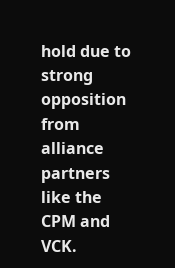hold due to strong opposition from alliance partners like the CPM and VCK.